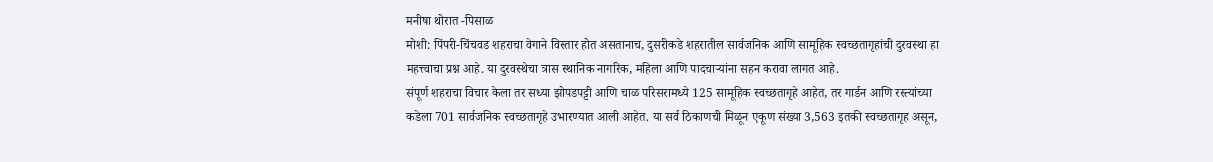मनीषा थोरात -पिसाळ
मोशी: पिंपरी-चिंचवड शहराचा वेगाने विस्तार होत असतानाच, दुसरीकडे शहरातील सार्वजनिक आणि सामूहिक स्वच्छतागृहांची दुरवस्था हा महत्त्वाचा प्रश्न आहे. या दुरवस्थेचा त्रास स्थानिक नागरिक, महिला आणि पादचाऱ्यांना सहन करावा लागत आहे.
संपूर्ण शहराचा विचार केला तर सध्या झोपडपट्टी आणि चाळ परिसरामध्ये 125 सामूहिक स्वच्छतागृहे आहेत, तर गार्डन आणि रस्त्यांच्या कडेला 701 सार्वजनिक स्वच्छतागृहे उभारण्यात आली आहेत. या सर्व ठिकाणची मिळून एकूण संख्या 3,563 इतकी स्वच्छतागृह असून,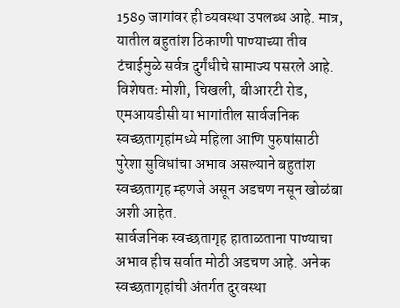1589 जागांवर ही व्यवस्था उपलब्ध आहे. मात्र, यातील बहुतांश ठिकाणी पाण्याच्या तीव टंचाईमुळे सर्वत्र दुर्गंधीचे सामाज्य पसरले आहे. विशेषतः मोशी, चिखली, बीआरटी रोड, एमआयडीसी या भागांतील सार्वजनिक स्वच्छतागृहांमध्ये महिला आणि पुरुषांसाठी पुरेशा सुविधांचा अभाव असल्याने बहुतांश स्वच्छतागृह म्हणजे असून अडचण नसून खोळंबा अशी आहेत.
सार्वजनिक स्वच्छतागृह हाताळताना पाण्याचा अभाव हीच सर्वात मोठी अडचण आहे. अनेक स्वच्छतागृहांची अंतर्गत दुरवस्था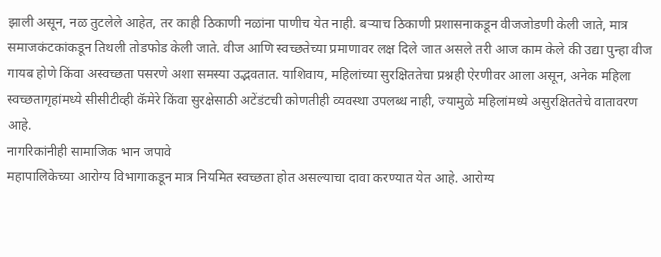झाली असून, नळ तुटलेले आहेत, तर काही ठिकाणी नळांना पाणीच येत नाही. बऱ्याच ठिकाणी प्रशासनाकडून वीजजोडणी केली जाते, मात्र समाजकंटकांकडून तिथली तोडफोड केली जाते. वीज आणि स्वच्छतेच्या प्रमाणावर लक्ष दिले जात असले तरी आज काम केले की उद्या पुन्हा वीज गायब होणे किंवा अस्वच्छता पसरणे अशा समस्या उद्भवतात. याशिवाय, महिलांच्या सुरक्षिततेचा प्रश्नही ऐरणीवर आला असून, अनेक महिला स्वच्छतागृहांमध्ये सीसीटीव्ही कॅमेरे किंवा सुरक्षेसाठी अटेंडंटची कोणतीही व्यवस्था उपलब्ध नाही, ज्यामुळे महिलांमध्ये असुरक्षिततेचे वातावरण आहे.
नागरिकांनीही सामाजिक भान जपावे
महापालिकेच्या आरोग्य विभागाकडून मात्र नियमित स्वच्छता होत असल्याचा दावा करण्यात येत आहे. आरोग्य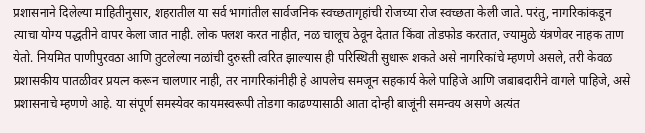प्रशासनाने दिलेल्या माहितीनुसार, शहरातील या सर्व भागांतील सार्वजनिक स्वच्छतागृहांची रोजच्या रोज स्वच्छता केली जाते. परंतु, नागरिकांकडून त्याचा योग्य पद्धतीने वापर केला जात नाही. लोक फ्लश करत नाहीत, नळ चालूच ठेवून देतात किंवा तोडफोड करतात, ज्यामुळे यंत्रणेवर नाहक ताण येतो. नियमित पाणीपुरवठा आणि तुटलेल्या नळांची दुरुस्ती त्वरित झाल्यास ही परिस्थिती सुधारू शकते असे नागरिकांचे म्हणणे असले, तरी केवळ प्रशासकीय पातळीवर प्रयत्न करून चालणार नाही, तर नागरिकांनीही हे आपलेच समजून सहकार्य केले पाहिजे आणि जबाबदारीने वागले पाहिजे, असे प्रशासनाचे म्हणणे आहे. या संपूर्ण समस्येवर कायमस्वरूपी तोडगा काढण्यासाठी आता दोन्ही बाजूंनी समन्वय असणे अत्यंत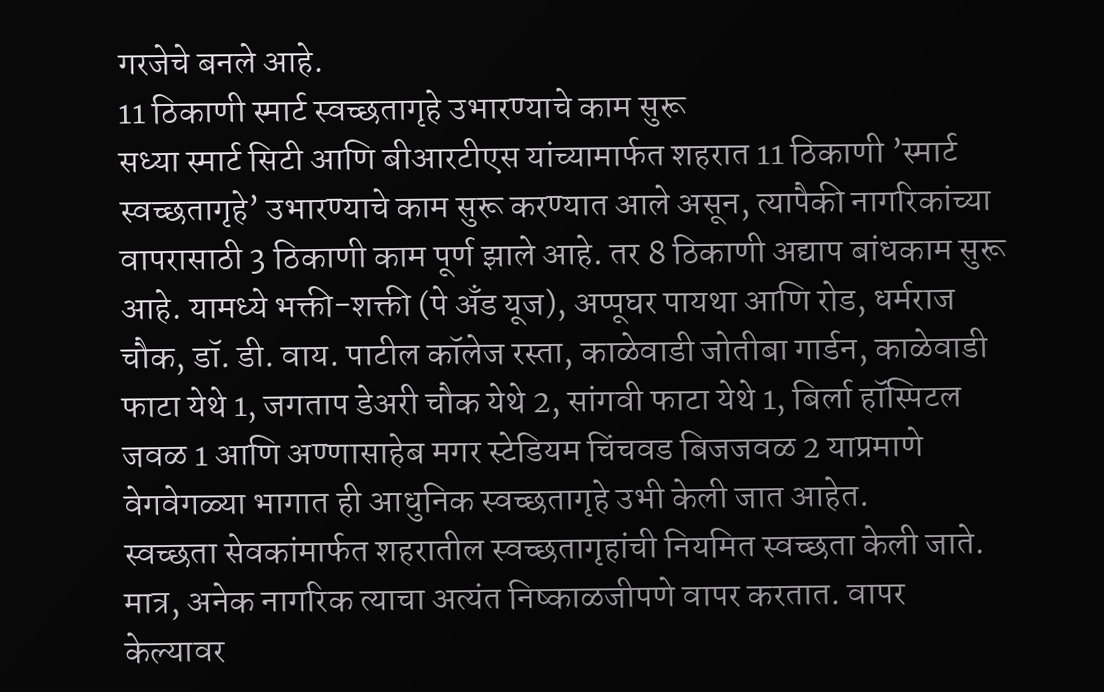गरजेचे बनले आहे.
11 ठिकाणी स्मार्ट स्वच्छतागृहे उभारण्याचे काम सुरू
सध्या स्मार्ट सिटी आणि बीआरटीएस यांच्यामार्फत शहरात 11 ठिकाणी ’स्मार्ट स्वच्छतागृहे’ उभारण्याचे काम सुरू करण्यात आले असून, त्यापैकी नागरिकांच्या वापरासाठी 3 ठिकाणी काम पूर्ण झाले आहे. तर 8 ठिकाणी अद्याप बांधकाम सुरू आहे. यामध्ये भक्ती-शक्ती (पे अँड यूज), अप्पूघर पायथा आणि रोड, धर्मराज चौक, डॉ. डी. वाय. पाटील कॉलेज रस्ता, काळेवाडी जोतीबा गार्डन, काळेवाडी फाटा येथे 1, जगताप डेअरी चौक येथे 2, सांगवी फाटा येथे 1, बिर्ला हॉस्पिटल जवळ 1 आणि अण्णासाहेब मगर स्टेडियम चिंचवड बिजजवळ 2 याप्रमाणे वेगवेगळ्या भागात ही आधुनिक स्वच्छतागृहे उभी केली जात आहेत.
स्वच्छता सेवकांमार्फत शहरातील स्वच्छतागृहांची नियमित स्वच्छता केली जाते. मात्र, अनेक नागरिक त्याचा अत्यंत निष्काळजीपणे वापर करतात. वापर केल्यावर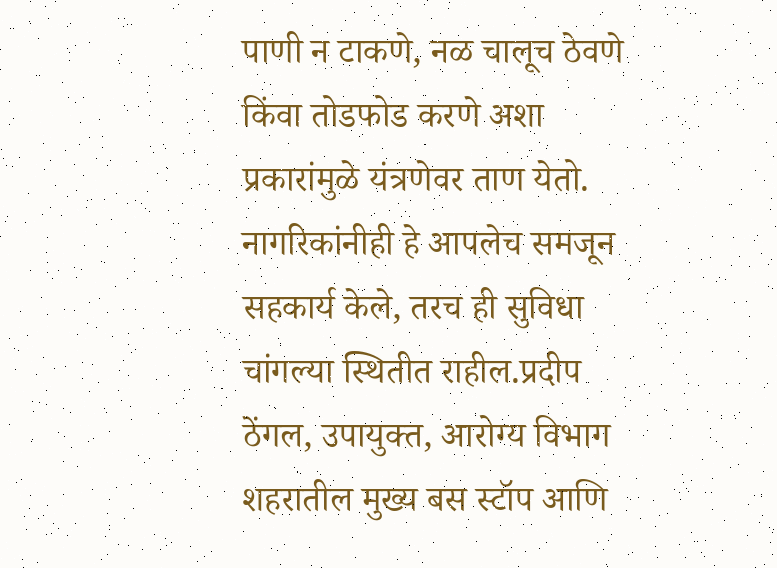पाणी न टाकणे, नळ चालूच ठेवणे किंवा तोडफोड करणे अशा प्रकारांमुळे यंत्रणेवर ताण येतो. नागरिकांनीही हे आपलेच समजून सहकार्य केले, तरच ही सुविधा चांगल्या स्थितीत राहील.प्रदीप ठेंगल, उपायुक्त, आरोग्य विभाग
शहरातील मुख्य बस स्टॉप आणि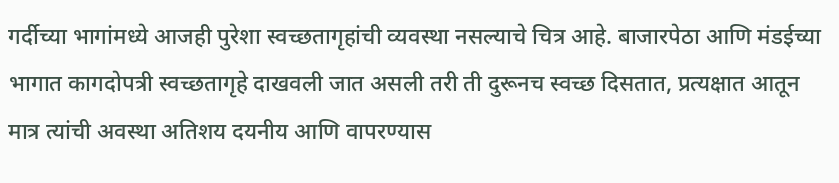गर्दीच्या भागांमध्ये आजही पुरेशा स्वच्छतागृहांची व्यवस्था नसल्याचे चित्र आहे. बाजारपेठा आणि मंडईच्या भागात कागदोपत्री स्वच्छतागृहे दाखवली जात असली तरी ती दुरूनच स्वच्छ दिसतात, प्रत्यक्षात आतून मात्र त्यांची अवस्था अतिशय दयनीय आणि वापरण्यास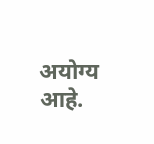अयोग्य आहे.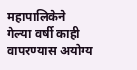महापालिकेने गेल्या वर्षी काही वापरण्यास अयोग्य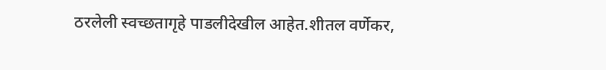ठरलेली स्वच्छतागृहे पाडलीदेखील आहेत.शीतल वर्णेकर,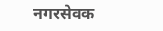नगरसेवक